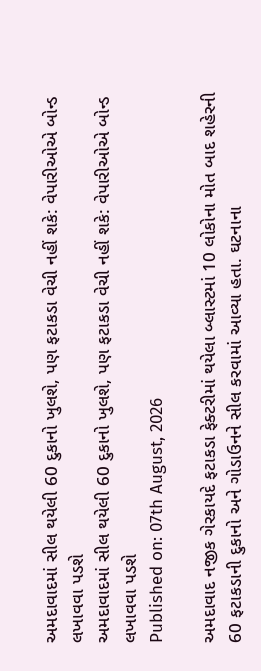અમદાવાદમાં સીલ થયેલી 60 દુકાનો ખુલશે, પણ ફટાકડા વેચી નહીં શકે: વેપારીઓએ બોન્ડ લખાવવા પડશે
અમદાવાદમાં સીલ થયેલી 60 દુકાનો ખુલશે, પણ ફટાકડા વેચી નહીં શકે: વેપારીઓએ બોન્ડ લખાવવા પડશે
Published on: 07th August, 2026

અમદાવાદ નજીક ગેરકાયદે ફટાકડા ફેક્ટરીમાં થયેલા બ્લાસ્ટમાં 10 લોકોના મોત બાદ શહેરની 60 ફટાકડાની દુકાનો અને ગોડાઉનને સીલ કરવામાં આવ્યા હતા. ઘટનાના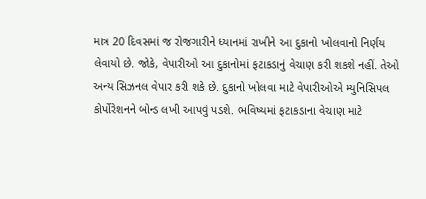માત્ર 20 દિવસમાં જ રોજગારીને ધ્યાનમાં રાખીને આ દુકાનો ખોલવાનો નિર્ણય લેવાયો છે. જોકે, વેપારીઓ આ દુકાનોમાં ફટાકડાનું વેચાણ કરી શકશે નહીં. તેઓ અન્ય સિઝનલ વેપાર કરી શકે છે. દુકાનો ખોલવા માટે વેપારીઓએ મ્યુનિસિપલ કોર્પોરેશનને બોન્ડ લખી આપવું પડશે. ભવિષ્યમાં ફટાકડાના વેચાણ માટે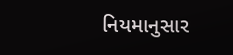નિયમાનુસાર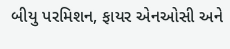બીયુ પરમિશન, ફાયર એનઓસી અને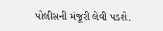પોલીસની મંજૂરી લેવી પડશે.